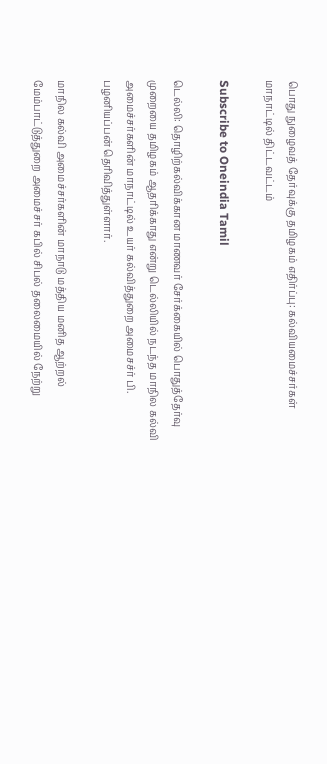பொது நுழைவத் தேர்வுக்கு தமிழகம் எதிர்ப்பு: கல்வியமைச்சர்கள் மாநாட்டில் திட்டவட்டம்

Subscribe to Oneindia Tamil

டெல்லி: தொழிற்கல்விக்கான மாணவர் சேர்க்கையில் பொதுத்தேர்வு முறையை தமிழகம் ஆதரிக்காது என்று டெல்லியில் நடந்த மாநில கல்வி அமைச்சர்களின் மாநாட்டில் உயர் கல்வித்துறை அமைசச்ர் பி. பழனியப்பன் தெரிவித்துள்ளார்.

மாநில கல்வி அமைச்சர்களின் மாநாடு மத்திய மனித ஆற்றல் மேம்பாட்டுத்துறை அமைச்சர் கபில் சிபல் தலைமையில் நேற்று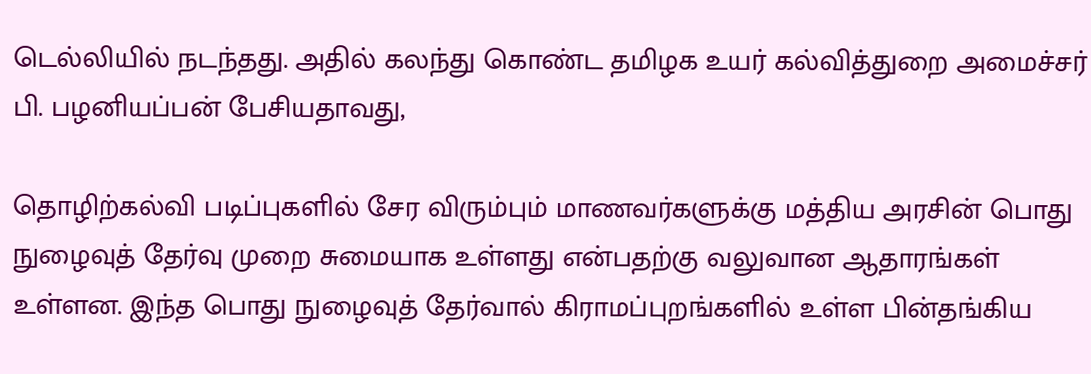டெல்லியில் நடந்தது. அதில் கலந்து கொண்ட தமிழக உயர் கல்வித்துறை அமைச்சர் பி. பழனியப்பன் பேசியதாவது,

தொழிற்கல்வி படிப்புகளில் சேர விரும்பும் மாணவர்களுக்கு மத்திய அரசின் பொது நுழைவுத் தேர்வு முறை சுமையாக உள்ளது என்பதற்கு வலுவான ஆதாரங்கள் உள்ளன. இந்த பொது நுழைவுத் தேர்வால் கிராமப்புறங்களில் உள்ள பின்தங்கிய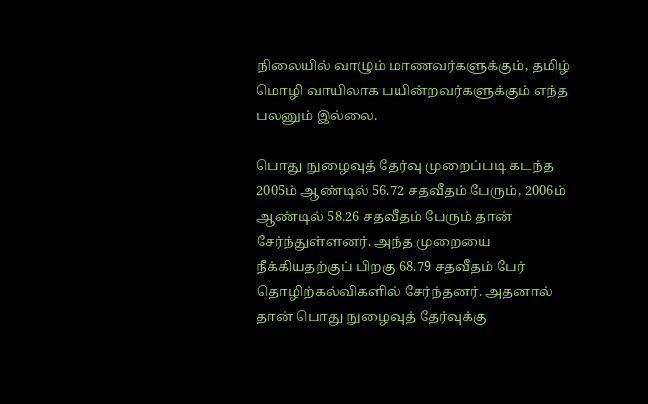நிலையில் வாழும் மாணவர்களுக்கும், தமிழ் மொழி வாயிலாக பயின்றவர்களுக்கும் எந்த பலனும் இல்லை.

பொது நுழைவுத் தேர்வு முறைப்படி கடந்த 2005ம் ஆண்டில் 56.72 சதவீதம் பேரும், 2006ம் ஆண்டில் 58.26 சதவீதம் பேரும் தான் சேர்ந்துள்ளனர். அந்த முறையை நீக்கியதற்குப் பிறகு 68.79 சதவீதம் பேர் தொழிற்கல்விகளில் சேர்ந்தனர். அதனால் தான் பொது நுழைவுத் தேர்வுக்கு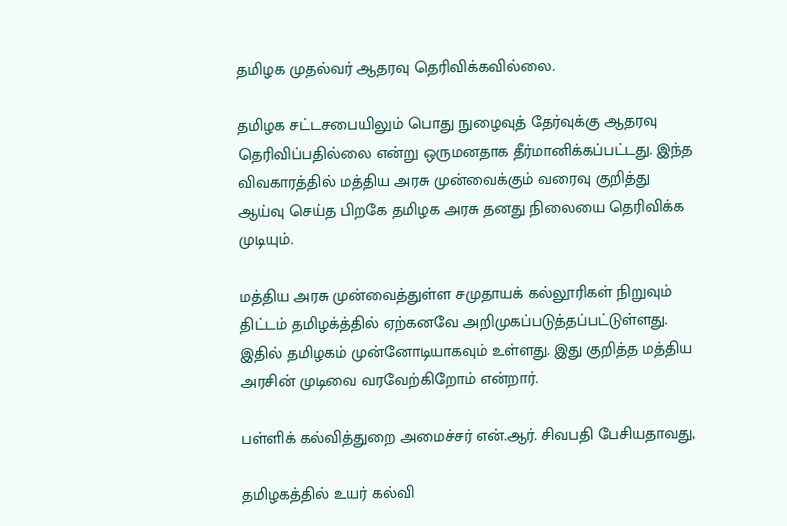தமிழக முதல்வர் ஆதரவு தெரிவிக்கவில்லை.

தமிழக சட்டசபையிலும் பொது நுழைவுத் தேர்வுக்கு ஆதரவு தெரிவிப்பதில்லை என்று ஒருமனதாக தீர்மானிக்கப்பட்டது. இந்த விவகாரத்தில் மத்திய அரசு முன்வைக்கும் வரைவு குறித்து ஆய்வு செய்த பிறகே தமிழக அரசு தனது நிலையை தெரிவிக்க முடியும்.

மத்திய அரசு முன்வைத்துள்ள சமுதாயக் கல்லூரிகள் நிறுவும் திட்டம் தமிழக்த்தில் ஏற்கனவே அறிமுகப்படுத்தப்பட்டுள்ளது. இதில் தமிழகம் முன்னோடியாகவும் உள்ளது. இது குறித்த மத்திய அரசின் முடிவை வரவேற்கிறோம் என்றார்.

பள்ளிக் கல்வித்துறை அமைச்சர் என்.ஆர். சிவபதி பேசியதாவது,

தமிழகத்தில் உயர் கல்வி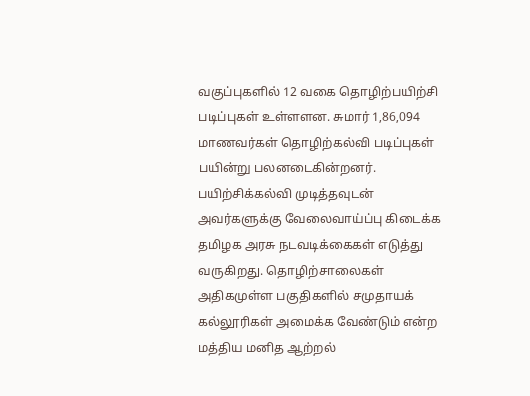வகுப்புகளில் 12 வகை தொழிற்பயிற்சி படிப்புகள் உள்ளளன. சுமார் 1,86,094 மாணவர்கள் தொழிற்கல்வி படிப்புகள் பயின்று பலனடைகின்றனர். பயிற்சிக்கல்வி முடித்தவுடன் அவர்களுக்கு வேலைவாய்ப்பு கிடைக்க தமிழக அரசு நடவடிக்கைகள் எடுத்து வருகிறது. தொழிற்சாலைகள் அதிகமுள்ள பகுதிகளில் சமுதாயக் கல்லூரிகள் அமைக்க வேண்டும் என்ற மத்திய மனித ஆற்றல்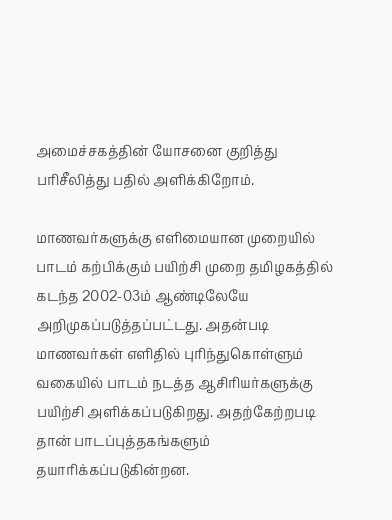அமைச்சகத்தின் யோசனை குறித்து பரிசீலித்து பதில் அளிக்கிறோம்.

மாணவர்களுக்கு எளிமையான முறையில் பாடம் கற்பிக்கும் பயிற்சி முறை தமிழகத்தில் கடந்த 2002-03ம் ஆண்டிலேயே அறிமுகப்படுத்தப்பட்டது. அதன்படி மாணவர்கள் எளிதில் புரிந்துகொள்ளும் வகையில் பாடம் நடத்த ஆசிரியர்களுக்கு பயிற்சி அளிக்கப்படுகிறது. அதற்கேற்றபடி தான் பாடப்புத்தகங்களும் தயாரிக்கப்படுகின்றன.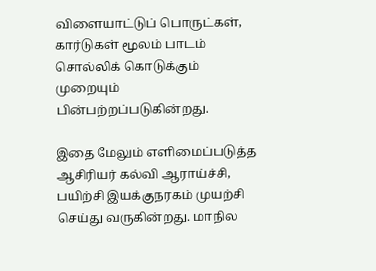விளையாட்டுப் பொருட்கள், கார்டுகள் மூலம் பாடம் சொல்லிக் கொடுக்கும் முறையும் பின்பற்றப்படுகின்றது.

இதை மேலும் எளிமைப்படுத்த ஆசிரியர் கல்வி ஆராய்ச்சி, பயிற்சி இயக்குநரகம் முயற்சி செய்து வருகின்றது. மாநில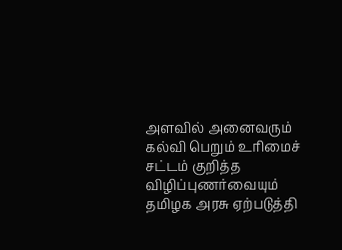அளவில் அனைவரும் கல்வி பெறும் உரிமைச் சட்டம் குறித்த விழிப்புணர்வையும் தமிழக அரசு ஏற்படுத்தி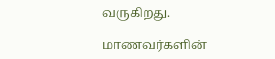வருகிறது.

மாணவர்களின்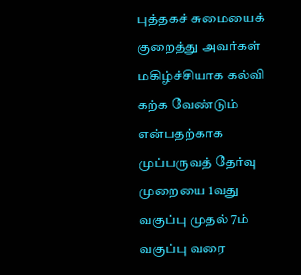புத்தகச் சுமையைக் குறைத்து அவர்கள் மகிழ்ச்சியாக கல்வி கற்க வேண்டும் என்பதற்காக முப்பருவத் தேர்வு முறையை 1வது வகுப்பு முதல் 7ம் வகுப்பு வரை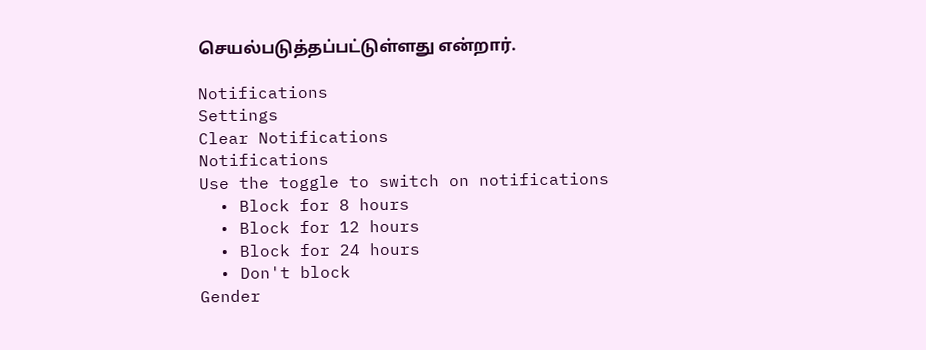செயல்படுத்தப்பட்டுள்ளது என்றார்.

Notifications
Settings
Clear Notifications
Notifications
Use the toggle to switch on notifications
  • Block for 8 hours
  • Block for 12 hours
  • Block for 24 hours
  • Don't block
Gender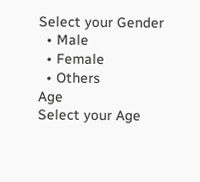Select your Gender
  • Male
  • Female
  • Others
Age
Select your Age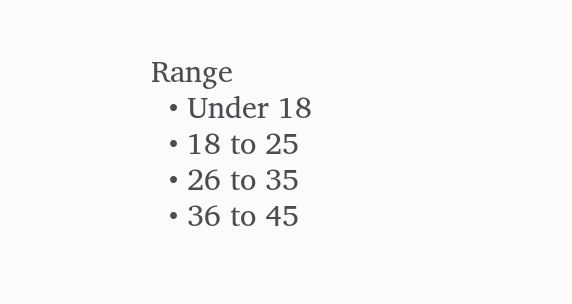Range
  • Under 18
  • 18 to 25
  • 26 to 35
  • 36 to 45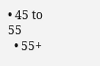• 45 to 55
  • 55+